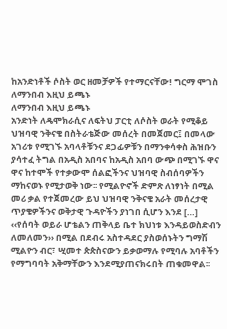ከአንድነቶች ሶስት ወር ዘመቻዎች የተማርናቸው! ግርማ ሞገስ
ለማንበብ እዚህ ይጫኑ
ለማንበብ እዚህ ይጫኑ
አንድነት ለዴሞክራሲና ለፍትህ ፓርቲ ለሶስት ወራት የሚቆይ ህዝባዊ ንቅናቄ በስትራቴጅው መሰረት በመጀመር፤ በመላው አገሪቱ የሚገኙ አባላቶቹንና ደጋፊዎቹን በማንቀሳቀስ ሕዝቡን ያሳተፈ ትግል በአዲስ አበባና ከአዲስ አበባ ውጭ በሚገኙ ዋና ዋና ከተሞች የተቃውሞ ሰልፎችንና ህዝባዊ ስብሰባዎችን ማከናወኑ የሚታወቅ ነው፡፡ የሚልዮኖች ድምጽ ለነፃነት በሚል መሪ ቃል የተጀመረው ይህ ህዝባዊ ንቅናቄ አራት መሰረታዊ ጥያቄዎችንና ወቅታዊ ጉዳዮችን ያነገበ ሲሆን እንደ […]
‹‹የሰባት ወይራ ሆቴልን ጠቅላይ ቤተ ክህነቱ እንዳይወስድብን ለመለመን›› በሚል በደብሩ አስተዳደር ያስወሰኑትን ግማሽ ሚልዮን ብር፣ ሢመተ ጵጵስናውን ይቃወማሉ የሚባሉ አባቶችን የማግባባት አቅማቸውን እንደሚያጠናክሩበት ጠቁመዋል፡፡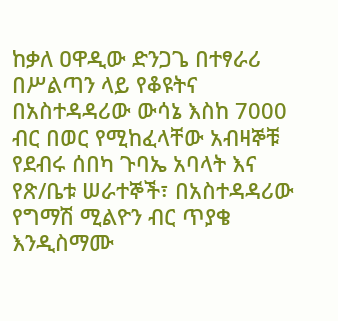ከቃለ ዐዋዲው ድንጋጌ በተፃራሪ በሥልጣን ላይ የቆዩትና በአስተዳዳሪው ውሳኔ እስከ 7000 ብር በወር የሚከፈላቸው አብዛኞቹ የደብሩ ሰበካ ጉባኤ አባላት እና የጽ/ቤቱ ሠራተኞች፣ በአስተዳዳሪው የግማሽ ሚልዮን ብር ጥያቄ እንዲስማሙ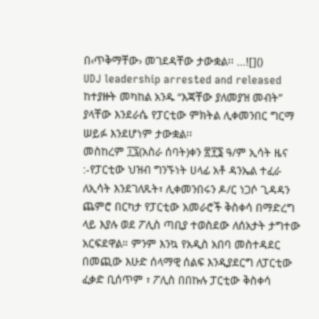በ‹ጥቅማቸው› መገደዳቸው ታውቋል፡፡ …![]()
UDJ leadership arrested and released
ከተያዙት መካከል አንዱ “እጃቸው ያለመያዝ መብት” ያላቸው እንደራሴ የፓርቲው ምክትል ሊቀመንበር ግርማ ሠይፉ እንደሆነም ታውቋል፡፡
መስከረም ፲፯(አስራ ሰባት)ቀን ፳፻፮ ዓ/ም ኢሳት ዜና :-የፓርቲው ህዝብ ግንኙነት ሀላፊ አቶ ዳንኤል ተፈራ ለኢሳት እንደገለጹት፣ ሊቀመንበሩን ዶ/ር ነጋሶ ጊዳዳን ጨምሮ በርካታ የፓርቲው አመራሮች ቅስቀሳ በማድረግ ላይ እያሉ ወደ ፖሊስ ጣቢያ ተወስደው ለሰአታት ታግተው አርፍደዋል። ምንም እንኳ የአዲስ አበባ መስተዳደር በመጪው እሁድ ሰላማዊ ሰልፍ እንዲያደርግ ለፓርቲው ፈቃድ ቢሰጥም ፣ ፖሊስ በበኩሉ ፓርቲው ቅስቀሳ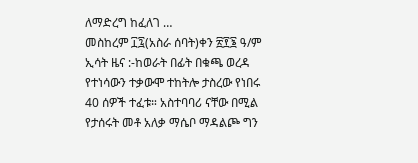ለማድረግ ከፈለገ …
መስከረም ፲፯(አስራ ሰባት)ቀን ፳፻፮ ዓ/ም ኢሳት ዜና :-ከወራት በፊት በቁጫ ወረዳ የተነሳውን ተቃውሞ ተከትሎ ታስረው የነበሩ 40 ሰዎች ተፈቱ። አስተባባሪ ናቸው በሚል የታሰሩት መቶ አለቃ ማሴቦ ማዳልጮ ግን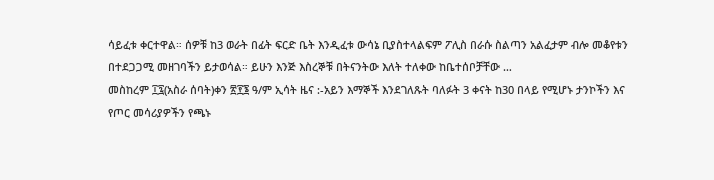ሳይፈቱ ቀርተዋል። ሰዎቹ ከ3 ወራት በፊት ፍርድ ቤት እንዲፈቱ ውሳኔ ቢያስተላልፍም ፖሊስ በራሱ ስልጣን አልፈታም ብሎ መቆየቱን በተደጋጋሚ መዘገባችን ይታወሳል። ይሁን እንጅ እስረኞቹ በትናንትው እለት ተለቀው ከቤተሰቦቻቸው …
መስከረም ፲፯(አስራ ሰባት)ቀን ፳፻፮ ዓ/ም ኢሳት ዜና :-አይን እማኞች እንደገለጹት ባለፉት 3 ቀናት ከ30 በላይ የሚሆኑ ታንኮችን እና የጦር መሳሪያዎችን የጫኑ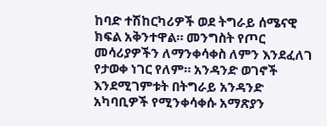ከባድ ተሽከርካሪዎች ወደ ትግራይ ሰሜናዊ ክፍል አቅንተዋል። መንግስት የጦር መሳሪያዎችን ለማንቀሳቀስ ለምን እንደፈለገ የታወቀ ነገር የለም። አንዳንድ ወገኖች እንደሚገምቱት በትግራይ አንዳንድ አካባቢዎች የሚንቀሳቀሱ አማጽያን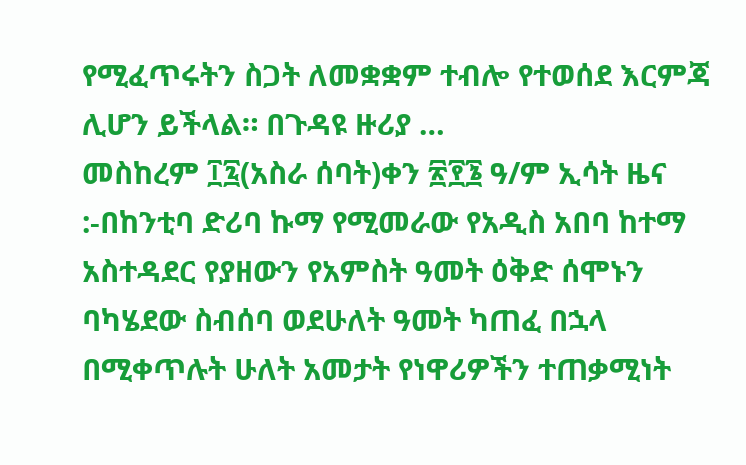የሚፈጥሩትን ስጋት ለመቋቋም ተብሎ የተወሰደ እርምጃ ሊሆን ይችላል። በጉዳዩ ዙሪያ …
መስከረም ፲፯(አስራ ሰባት)ቀን ፳፻፮ ዓ/ም ኢሳት ዜና :-በከንቲባ ድሪባ ኩማ የሚመራው የአዲስ አበባ ከተማ አስተዳደር የያዘውን የአምስት ዓመት ዕቅድ ሰሞኑን ባካሄደው ስብሰባ ወደሁለት ዓመት ካጠፈ በኋላ በሚቀጥሉት ሁለት አመታት የነዋሪዎችን ተጠቃሚነት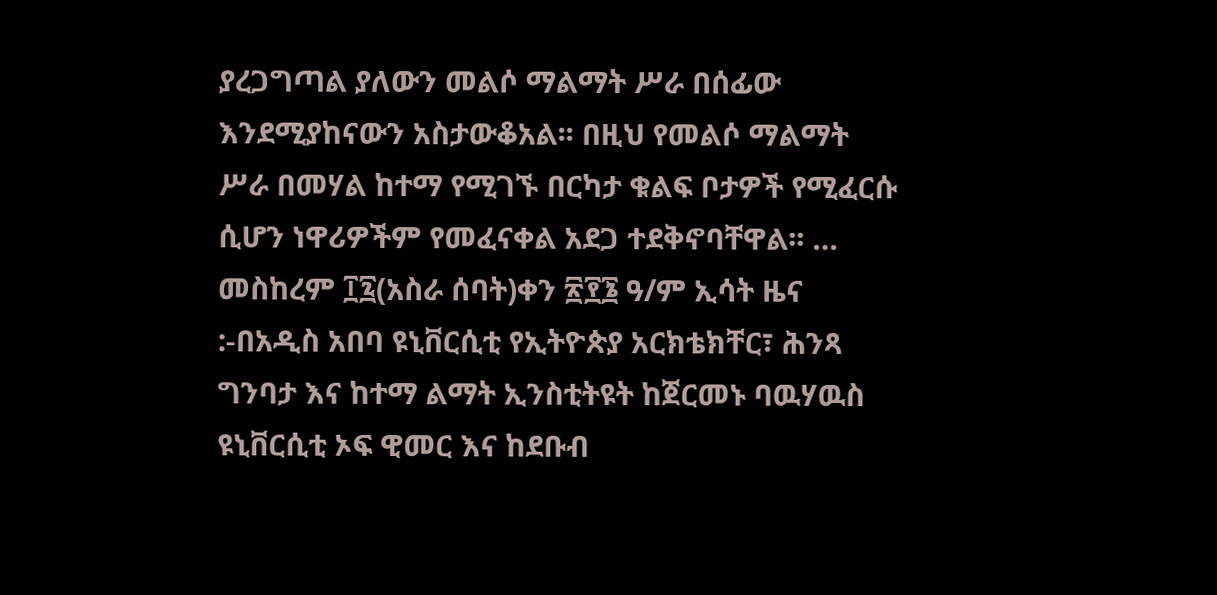ያረጋግጣል ያለውን መልሶ ማልማት ሥራ በሰፊው እንደሚያከናውን አስታውቆአል፡፡ በዚህ የመልሶ ማልማት ሥራ በመሃል ከተማ የሚገኙ በርካታ ቁልፍ ቦታዎች የሚፈርሱ ሲሆን ነዋሪዎችም የመፈናቀል አደጋ ተደቅኖባቸዋል፡፡ …
መስከረም ፲፯(አስራ ሰባት)ቀን ፳፻፮ ዓ/ም ኢሳት ዜና :-በአዲስ አበባ ዩኒቨርሲቲ የኢትዮጵያ አርክቴክቸር፣ ሕንጻ ግንባታ እና ከተማ ልማት ኢንስቲትዩት ከጀርመኑ ባዉሃዉስ ዩኒቨርሲቲ ኦፍ ዊመር እና ከደቡብ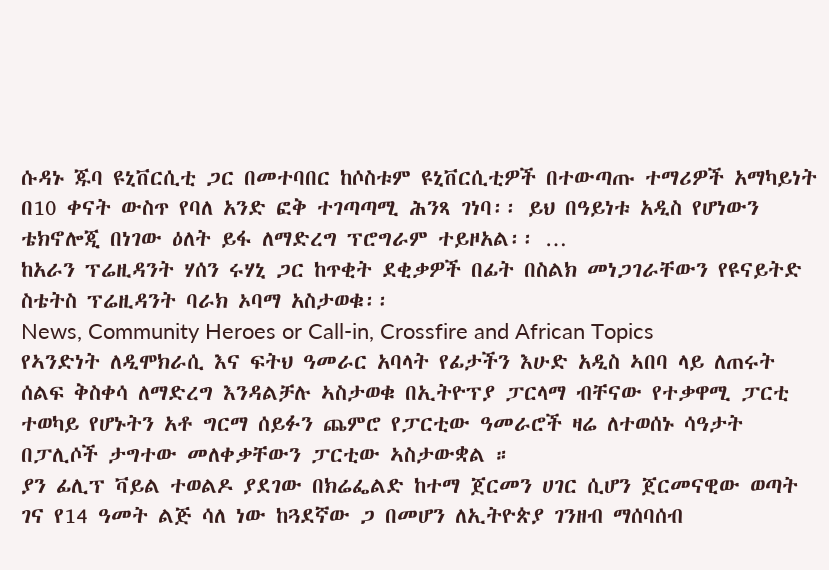ሱዳኑ ጁባ ዩኒቨርሲቲ ጋር በመተባበር ከሶስቱም ዩኒቨርሲቲዎች በተውጣጡ ተማሪዎች አማካይነት በ10 ቀናት ውስጥ የባለ አንድ ፎቅ ተገጣጣሚ ሕንጻ ገነባ፡፡ ይህ በዓይነቱ አዲስ የሆነውን ቴክኖሎጂ በነገው ዕለት ይፋ ለማድረግ ፕሮግራም ተይዞአል፡፡ …
ከአራን ፕሬዚዳንት ሃሰን ሩሃኒ ጋር ከጥቂት ደቂቃዎች በፊት በስልክ መነጋገራቸውን የዩናይትድ ስቴትስ ፕሬዚዳንት ባራክ ኦባማ አስታወቁ፡፡
News, Community Heroes or Call-in, Crossfire and African Topics
የኣንድነት ለዲሞክራሲ እና ፍትህ ዓመራር አባላት የፊታችን እሁድ አዲስ ኣበባ ላይ ለጠሩት ሰልፍ ቅስቀሳ ለማድረግ እንዳልቻሉ ኣስታወቁ በኢትዮፕያ ፓርላማ ብቸናው የተቃዋሚ ፓርቲ ተወካይ የሆኑትን አቶ ግርማ ሰይፉን ጨምሮ የፓርቲው ዓመራሮች ዛሬ ለተወሰኑ ሳዓታት በፓሊሶች ታግተው መለቀቃቸውን ፓርቲው ኣስታውቋል ።
ያን ፊሊፕ ቫይል ተወልዶ ያደገው በክሬፌልድ ከተማ ጀርመን ሀገር ሲሆን ጀርመናዊው ወጣት ገና የ14 ዓመት ልጅ ሳለ ነው ከጓደኛው ጋ በመሆን ለኢትዮጵያ ገንዘብ ማሰባሰብ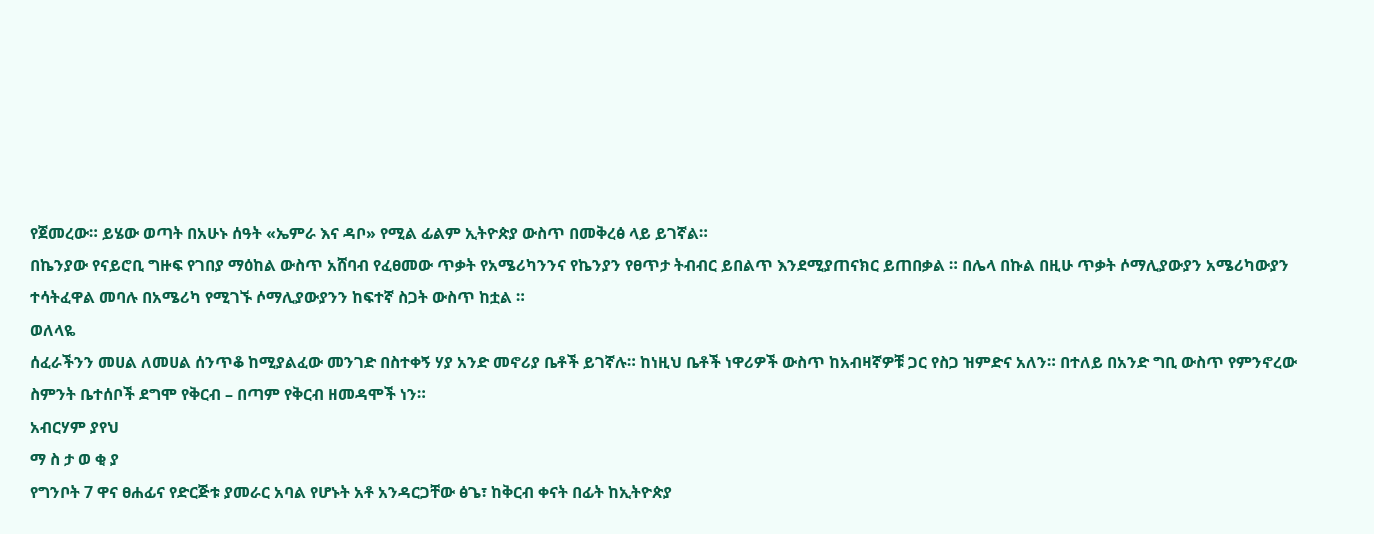የጀመረው። ይሄው ወጣት በአሁኑ ሰዓት «ኤምራ እና ዳቦ» የሚል ፊልም ኢትዮጵያ ውስጥ በመቅረፅ ላይ ይገኛል።
በኬንያው የናይሮቢ ግዙፍ የገበያ ማዕከል ውስጥ አሸባብ የፈፀመው ጥቃት የአሜሪካንንና የኬንያን የፀጥታ ትብብር ይበልጥ እንደሚያጠናክር ይጠበቃል ። በሌላ በኩል በዚሁ ጥቃት ሶማሊያውያን አሜሪካውያን ተሳትፈዋል መባሉ በአሜሪካ የሚገኙ ሶማሊያውያንን ከፍተኛ ስጋት ውስጥ ከቷል ።
ወለላዬ
ሰፈራችንን መሀል ለመሀል ሰንጥቆ ከሚያልፈው መንገድ በስተቀኝ ሃያ አንድ መኖሪያ ቤቶች ይገኛሉ። ከነዚህ ቤቶች ነዋሪዎች ውስጥ ከአብዛኛዎቹ ጋር የስጋ ዝምድና አለን። በተለይ በአንድ ግቢ ውስጥ የምንኖረው ስምንት ቤተሰቦች ደግሞ የቅርብ – በጣም የቅርብ ዘመዳሞች ነን።
አብርሃም ያየህ
ማ ስ ታ ወ ቂ ያ
የግንቦት 7 ዋና ፀሐፊና የድርጅቱ ያመራር አባል የሆኑት አቶ አንዳርጋቸው ፅጌ፣ ከቅርብ ቀናት በፊት ከኢትዮጵያ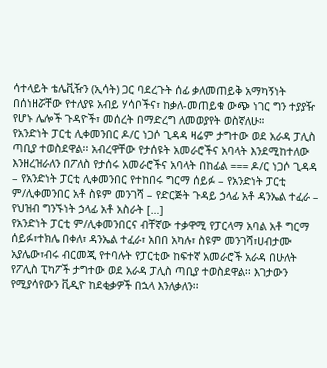ሳተላይት ቴሌቪዥን (ኢሳት) ጋር ባደረጉት ሰፊ ቃለመጠይቅ አማካኝነት በሰነዘሯቸው የተለያዩ አብይ ሃሳቦችና፣ ከቃለ-መጠይቁ ውጭ ነገር ግን ተያያዥ የሆኑ ሌሎች ጉዳዮች፣ መሰረት በማድረግ ለመወያየት ወስኛለሁ።
የአንድነት ፓርቲ ሊቀመንበር ዶ/ር ነጋሶ ጊዳዳ ዛሬም ታግተው ወደ አራዳ ፓሊስ ጣቢያ ተወስደዋል፡፡ አብረዋቸው የታሰዩት አመራሮችና አባላት እንደሚከተለው እንዘረዝራለን በፖለስ የታሰሩ አመራሮችና አባላት በከፊል === ዶ/ር ነጋሶ ጊዳዳ – የአንድነት ፓርቲ ሊቀመንበር የተከበሩ ግርማ ሰይፉ – የአንድነት ፓርቲ ም/ሊቀመንበር አቶ ስዩም መንገሻ – የድርጅት ጉዳይ ኃላፊ አቶ ዳንኤል ተፈራ – የህዝብ ግንኙነት ኃላፊ አቶ አስራት […]
የአንድነት ፓርቲ ም/ሊቀመንበርና ብቸኛው ተቃዋሚ የፓርላማ አባል አቶ ግርማ ሰይፉ፣ተክሌ በቀለ፣ ዳንኤል ተፈራ፣ አበበ አካሉ፣ ስዩም መንገሻ፣ሀብታሙ አያሌው፣ብሩ ብርመጂ የተባሉት የፓርቲው ከፍተኛ አመራሮች አራዳ በሁለት የፖሊስ ፒካፖች ታግተው ወደ አራዳ ፓሊስ ጣቢያ ተወስደዋል፡፡ እገታውን የሚያሳየውን ቪዲዮ ከደቂቃዎች በኋላ እንለቃለን፡፡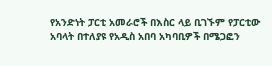የአንድነት ፓርቲ አመራሮች በእስር ላይ ቢገኙም የፓርቲው አባላት በተለያዩ የአዲስ አበባ አካባቢዎች በሜጋፎን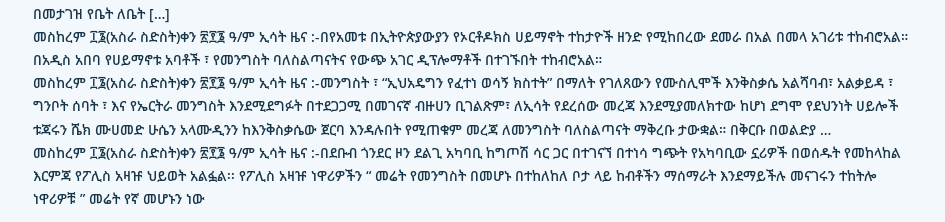በመታገዝ የቤት ለቤት […]
መስከረም ፲፮(አስራ ስድስት)ቀን ፳፻፮ ዓ/ም ኢሳት ዜና :-በየአመቱ በኢትዮጵያውያን የኦርቶዶክስ ሀይማኖት ተከታዮች ዘንድ የሚከበረው ደመራ በአል በመላ አገሪቱ ተከብሮአል። በአዲስ አበባ የሀይማኖቱ አባቶች ፣ የመንግስት ባለስልጣናትና የውጭ አገር ዲፕሎማቶች በተገኙበት ተከብሮአል።
መስከረም ፲፮(አስራ ስድስት)ቀን ፳፻፮ ዓ/ም ኢሳት ዜና :-መንግስት ፣ “ኢህአዴግን የፈተነ ወሳኝ ክስተት” በማለት የገለጸውን የሙስሊሞች እንቅስቃሴ አልሻባብ፣ አልቃይዳ ፣ ግንቦት ሰባት ፣ እና የኤርትራ መንግስት እንደሚደግፉት በተደጋጋሚ በመገናኛ ብዙሀን ቢገልጽም፣ ለኢሳት የደረሰው መረጃ እንደሚያመለክተው ከሆነ ደግሞ የደህንነት ሀይሎች ቱጃሩን ሼክ ሙሀመድ ሁሴን አላሙዲንን ከእንቅስቃሴው ጀርባ እንዳሉበት የሚጠቁም መረጃ ለመንግስት ባለስልጣናት ማቅረቡ ታውቋል። በቅርቡ በወልድያ …
መስከረም ፲፮(አስራ ስድስት)ቀን ፳፻፮ ዓ/ም ኢሳት ዜና :-በደቡብ ጎንደር ዞን ደልጊ አካባቢ ከግጦሽ ሳር ጋር በተገናኘ በተነሳ ግጭት የአካባቢው ኗሪዎች በወሰዱት የመከላከል እርምጃ የፖሊስ አዛዡ ህይወት አልፏል፡፡ የፖሊስ አዛዡ ነዋሪዎችን “ መሬት የመንግስት በመሆኑ በተከለከለ ቦታ ላይ ከብቶችን ማሰማራት እንደማይችሉ መናገሩን ተከትሎ ነዋሪዎቹ ” መሬት የኛ መሆኑን ነው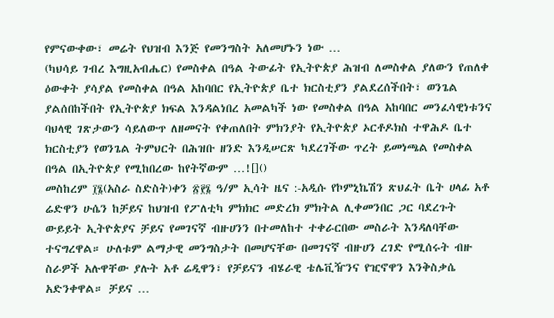የምናውቀው፣ መሬት የህዝብ እንጅ የመንግስት አለመሆኑን ነው …
(ካህሳይ ገብረ እግዚአብሔር) የመስቀል በዓል ትውፊት የኢትዮጵያ ሕዝብ ለመስቀል ያለውን የጠለቀ ዕውቀት ያሳያል የመስቀል በዓል አከባበር የኢትዮጵያ ቤተ ክርስቲያን ያልደረሰችበት፣ ወንጌል ያልሰበከችበት የኢትዮጵያ ክፍል እንዳልነበረ አመልካች ነው የመስቀል በዓል አከባበር መንፈሳዊነቱንና ባህላዊ ገጽታውን ሳይለውጥ ለዘመናት የቀጠለበት ምክንያት የኢትዮጵያ ኦርቶዶክስ ተዋሕዶ ቤተ ክርስቲያን የወንጌል ትምህርት በሕዝቡ ዘንድ እንዲሠርጽ ካደረገችው ጥረት ይመነጫል የመስቀል በዓል በኢትዮጵያ የሚከበረው ከየትኛውም …![]()
መስከረም ፲፮(አስራ ስድስት)ቀን ፳፻፮ ዓ/ም ኢሳት ዜና :-አዲሱ የኮምኒኬሽን ጽህፈት ቤት ሀላፊ አቶ ሬድዋን ሁሴን ከቻይና ከህዝብ የፖለቲካ ምክክር መድረክ ምክትል ሊቀመንበር ጋር ባደረጉት ውይይት ኢትዮጵያና ቻይና የመገናኛ ብዙሀንን በተመለከተ ተቀራርበው መስራት እንዳለባቸው ተናግረዋል። ሁለቱም ልማታዊ መንግስታት በመሆናቸው በመገናኛ ብዙሀን ረገድ የሚሰሩት ብዙ ስራዎች አሉዋቸው ያሉት አቶ ሬዲዋን፣ የቻይናን ብሄራዊ ቴሌቪዥንና የዢኖዋን እንቅስቃሴ አድንቀዋል። ቻይና …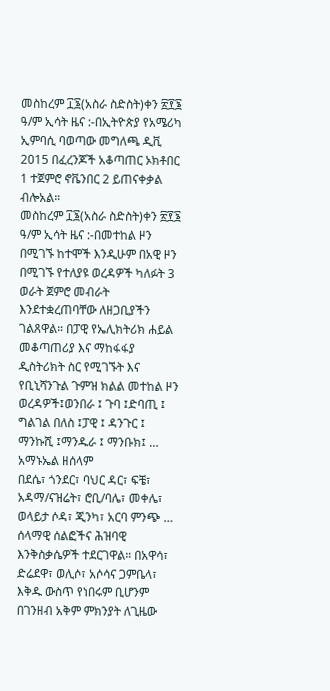መስከረም ፲፮(አስራ ስድስት)ቀን ፳፻፮ ዓ/ም ኢሳት ዜና :-በኢትዮጵያ የአሜሪካ ኢምባሲ ባወጣው መግለጫ ዲቪ 2015 በፈረንጆች አቆጣጠር ኦክቶበር 1 ተጀምሮ ኖቬንበር 2 ይጠናቀቃል ብሎአል።
መስከረም ፲፮(አስራ ስድስት)ቀን ፳፻፮ ዓ/ም ኢሳት ዜና :-በመተከል ዞን በሚገኙ ከተሞች እንዲሁም በአዊ ዞን በሚገኙ የተለያዩ ወረዳዎች ካለፉት 3 ወራት ጀምሮ መብራት እንደተቋረጠባቸው ለዘጋቢያችን ገልጸዋል። በፓዊ የኤሊክትሪክ ሐይል መቆጣጠሪያ እና ማከፋፋያ ዲስትሪክት ስር የሚገኙት እና የቢኒሻንጉል ጉምዝ ክልል መተከል ዞን ወረዳዎች፤ወንበራ ፤ ጉባ ፤ድባጢ ፤ ግልገል በለስ ፤ፓዊ ፤ ዳንጉር ፤ ማንኩሺ ፤ማንዱራ ፤ ማንቡክ፤ …
አማኑኤል ዘሰላም
በደሴ፣ ጎንደር፣ ባህር ዳር፣ ፍቼ፣ አዳማ/ናዝሬት፣ ሮቢ/ባሌ፣ መቀሌ፣ ወላይታ ሶዳ፣ ጂንካ፣ አርባ ምንጭ … ሰላማዊ ሰልፎችና ሕዝባዊ እንቅስቃሴዎች ተደርገዋል። በአዋሳ፣ ድሬደዋ፣ ወሊሶ፣ አሶሳና ጋምቤላ፣ እቅዱ ውስጥ የነበሩም ቢሆንም በገንዘብ አቅም ምክንያት ለጊዜው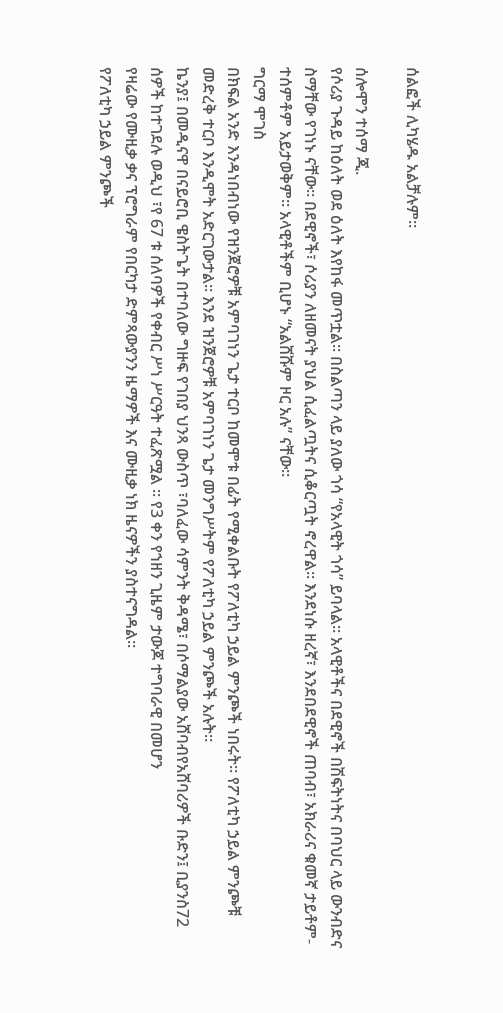ሰልፎች ሊካሄዱ አልቻሉም።

ሰሎሞን ተሰማ ጂ.
የሶሪያ ጉዳይ ከዕለት ወደ ዕለት እየከፋ መጥቷል። በስልጣን ላይ ያለው ጎሳ “የአላዊት ጎሳ” ይባላል። አላዊቶችና በደዊኖች በሽፍትነትና በባህር ላይ ውንብድና ስማቸው የገነኑ ናቸው። በደዊኖች፣ ሶሪያን ለዘመናት ያህል ሲፈልጧትና ሲቆርጧት ኖረዋል። እንደነሱ ዘረኛ፣ እንደበደዊኖች ጠባብ፣ አክራሪና ቁመኛ ታይቶም-ተሰምቶም አይታወቅም። አላዊቶችም ቢሆኑ “አልሸሹም ዞር አሉ” ናቸው።
ግርማ ሞገስ
በክፍል አንድ እንዳነበብነው የዝንጀሮዎቹ አምባገነን ጌታ ተርቦ ከመሞቱ በፊት የሚቀልቡት የፖለቲካ ኃይል ምንጮች ነበሩት። የፖለቲካ ኃይል ምንጮቹ መድረቅ ተርቦ እንዲሞት አድርገውታል። እንደ ዝንጀሮዎቹ አምባገነን ጌታ መንግሥትም የፖለቲካ ኃይል ምንጮች አሉት።
ኬንያ፤ በመዲናዋ በናይሮቢ ዌስትጌት በተባለው ግዙፍ የገበያ ህንጻ ውስጥ ፣ባለፈው ሳምንት ቅዳሜ፣ በሶማልያው አሸባብየአሸባሪዎች ቡድን፤ ቢያንስ72 ሰዎች ከተገደሉ ወዲህ ፣የ 67 ቱ ሰለባዎች የቀብር ሥነ ሥርዓት ተፈጽሟል ። የ3 ቀን የኀዘን ጊዜም ታውጆ ተግባራዊ በመሆን
የዛሬው የሙዚቃ ቃና ፕሮግራም የበርካታ ድምጻውያንን ዜማዎች እና ሙዚቃ ነክ ዜናዎችን ያስተናግዳል፡፡
የፖለቲካ ኃይል ምንጮች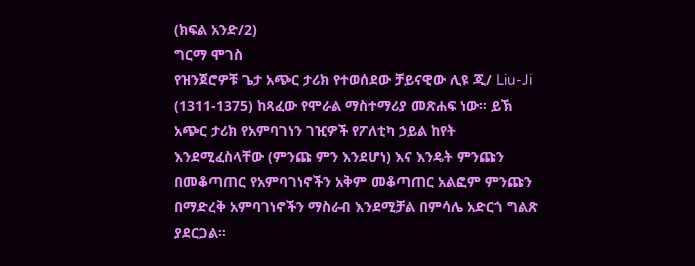(ክፍል አንድ/2)
ግርማ ሞገስ
የዝንጀሮዎቹ ጌታ አጭር ታሪክ የተወሰደው ቻይናዊው ሊዩ ጂ/ Liu-Ji (1311-1375) ከጻፈው የሞራል ማስተማሪያ መጽሐፍ ነው። ይኽ አጭር ታሪክ የአምባገነን ገዢዎች የፖለቲካ ኃይል ከየት እንደሚፈስላቸው (ምንጩ ምን እንደሆነ) እና እንዴት ምንጩን በመቆጣጠር የአምባገነኖችን አቅም መቆጣጠር አልፎም ምንጩን በማድረቅ አምባገነኖችን ማስራብ እንደሚቻል በምሳሌ አድርጎ ግልጽ ያደርጋል።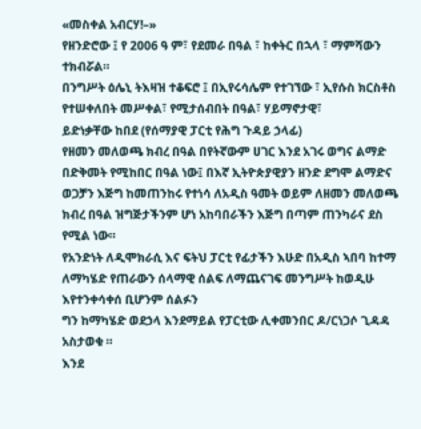«መስቀል አብርሃ!–»
የዘንድሮው ፤ የ 2006 ዓ ም፣ የደመራ በዓል ፣ ከቀትር በኋላ ፣ ማምሻውን ተክብሯል።
በንግሥት ዕሌኒ ትእዛዝ ተቆፍሮ ፤ በኢየሩሳሌም የተገኘው ፣ ኢየሱስ ክርስቶስ የተሠቀለበት መሥቀል፣ የሚታሰብበት በዓል፣ ሃይማኖታዊ፣
ይድነቃቸው ከበደ (የሰማያዊ ፓርቲ የሕግ ጉዳይ ኃላፊ)
የዘመን መለወጫ ክብረ በዓል በየትኛውም ሀገር እንደ አገሩ ወግና ልማድ በድቅመት የሚከበር በዓል ነው፤ በእኛ ኢትዮጵያዊያን ዘንድ ደግሞ ልማድና ወጋቻን እጅግ ከመጠንከሩ የተነሳ ለአዲስ ዓመት ወይም ለዘመን መለወጫ ክብረ በዓል ዝግጅታችንም ሆነ አከባበራችን እጅግ በጣም ጠንካራና ደስ የሚል ነው።
የአንድነት ለዲሞክራሲ እና ፍትህ ፓርቲ የፊታችን እሁድ በአዲስ ኣበባ ከተማ
ለማካሄድ የጠራውን ሰላማዊ ሰልፍ ለማጨናገፍ መንግሥት ከወዲሁ እየተንቀሳቀሰ ቢሆንም ሰልፉን
ግን ከማካሄድ ወደኃላ እንደማይል የፓርቲው ሊቀመንበር ዶ/ርነጋሶ ጊዳዳ አስታወቁ ።
እንደ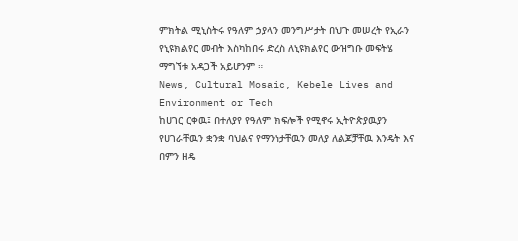ምክትል ሚኒስትሩ የዓለም ኃያላን መንግሥታት በህጉ መሠረት የኢራን የኒዩክልየር መብት እስካከበሩ ድረስ ለኒዩክልየር ውዝግቡ መፍትሄ ማግኘቱ አዳጋች አይሆንም ።
News, Cultural Mosaic, Kebele Lives and Environment or Tech
ከሀገር ርቀዉ፤ በተለያየ የዓለም ክፍሎች የሚኖሩ ኢትዮጵያዉያን የሀገራቸዉን ቋንቋ ባህልና የማንነታቸዉን መለያ ለልጆቻቸዉ እንዴት እና በምን ዘዴ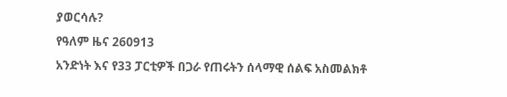ያወርሳሉ?
የዓለም ዜና 260913
አንድነት እና የ33 ፓርቲዎች በጋራ የጠሩትን ሰላማዊ ሰልፍ አስመልክቶ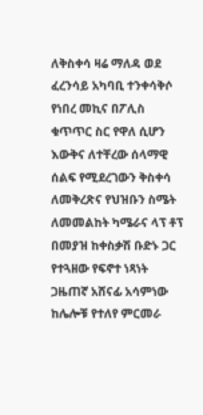ለቅስቀሳ ዛሬ ማለዳ ወደ ፈረንሳይ አካባቢ ተንቀሳቅሶ የነበረ መኪና በፖሊስ ቁጥጥር ስር የዋለ ሲሆን እውቅና ለተቸረው ሰላማዊ ሰልፍ የሚደረገውን ቅስቀሳ ለመቅረጽና የህዝቡን ስሜት ለመመልከት ካሜራና ላፕ ቶፕ በመያዝ ከቀስቃሽ ቡድኑ ጋር የተጓዘው የፍኖተ ነጻነት ጋዜጠኛ አሸናፊ አሳምነው ከሌሎቹ የተለየ ምርመራ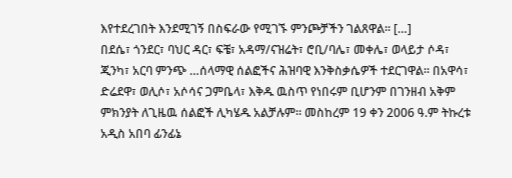እየተደረገበት እንደሚገኝ በስፍራው የሚገኙ ምንጮቻችን ገልጸዋል፡፡ […]
በደሴ፣ ጎንደር፣ ባህር ዳር፣ ፍቼ፣ አዳማ/ናዝሬት፣ ሮቢ/ባሌ፣ መቀሌ፣ ወላይታ ሶዳ፣ ጂንካ፣ አርባ ምንጭ …ሰላማዊ ሰልፎችና ሕዝባዊ እንቅስቃሴዎች ተደርገዋል። በአዋሳ፣ ድሬደዋ፣ ወሊሶ፣ አሶሳና ጋምቤላ፣ እቅዱ ዉስጥ የነበሩም ቢሆንም በገንዘብ አቅም ምክንያት ለጊዜዉ ሰልፎች ሊካሄዱ አልቻሉም። መስከረም 19 ቀን 2006 ዓ.ም ትኩረቱ አዲስ አበባ ፊንፊኔ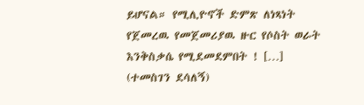ይሆናል። የሚሊዮኖች ድምጽ ለነጻነት የጀመረዉ የመጀመሪያዉ ዙር የሶስት ወራት እንቅስቃሴ የሚደመደምበት ! […]
(ተመስገን ደሳለኝ)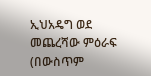ኢህአዴግ ወደ መጨረሻው ምዕራፍ (በውስጥም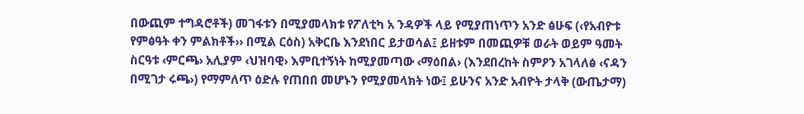በውጪም ተግዳሮቶች) መገፋቱን በሚያመላክቱ የፖለቲካ አ ንዳዎች ላይ የሚያጠነጥን አንድ ፅሁፍ (‹የአብዮቱ የምፅዓት ቀን ምልክቶች›› በሚል ርዕስ) አቅርቤ እንደነበር ይታወሳል፤ ይዘቱም በመጪዎቹ ወራት ወይም ዓመት ስርዓቱ ‹ምርጫ› አሊያም ‹ህዝባዊ› እምቢተኝነት ከሚያመጣው ‹ማዕበል› (እንደበረከት ስምዖን አገላለፅ ‹ናዳን በሚገታ ሩጫ›) የማምለጥ ዕድሉ የጠበበ መሆኑን የሚያመላክት ነው፤ ይሁንና አንድ አብዮት ታላቅ (ውጤታማ)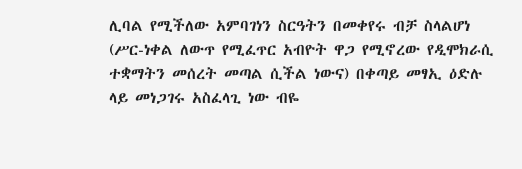ሊባል የሚችለው አምባገነን ስርዓትን በመቀየሩ ብቻ ስላልሆነ (ሥር-ነቀል ለውጥ የሚፈጥር አብዮት ዋጋ የሚኖረው የዲሞክራሲ ተቋማትን መሰረት መጣል ሲችል ነውና) በቀጣይ መፃኢ ዕድሉ ላይ መነጋገሩ አስፈላጊ ነው ብዬ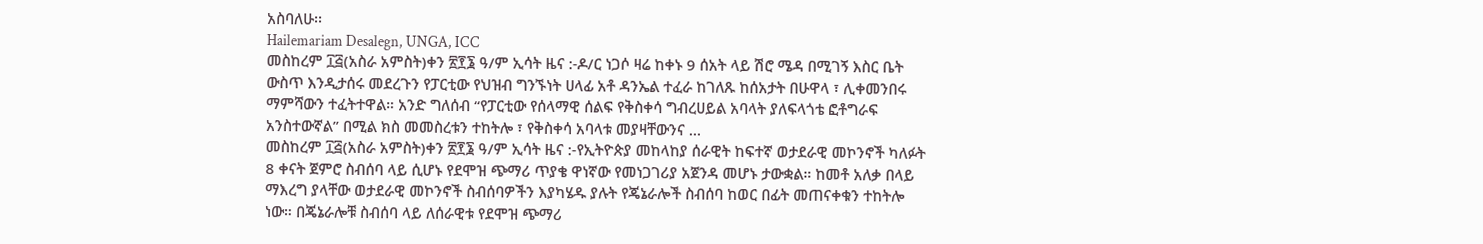አስባለሁ፡፡
Hailemariam Desalegn, UNGA, ICC
መስከረም ፲፭(አስራ አምስት)ቀን ፳፻፮ ዓ/ም ኢሳት ዜና :-ዶ/ር ነጋሶ ዛሬ ከቀኑ 9 ሰአት ላይ ሽሮ ሜዳ በሚገኝ እስር ቤት ውስጥ እንዲታሰሩ መደረጉን የፓርቲው የህዝብ ግንኙነት ሀላፊ አቶ ዳንኤል ተፈራ ከገለጹ ከሰአታት በሁዋላ ፣ ሊቀመንበሩ ማምሻውን ተፈትተዋል። አንድ ግለሰብ “የፓርቲው የሰላማዊ ሰልፍ የቅስቀሳ ግብረሀይል አባላት ያለፍላጎቴ ፎቶግራፍ አንስተውኛል” በሚል ክስ መመስረቱን ተከትሎ ፣ የቅስቀሳ አባላቱ መያዛቸውንና …
መስከረም ፲፭(አስራ አምስት)ቀን ፳፻፮ ዓ/ም ኢሳት ዜና :-የኢትዮጵያ መከላከያ ሰራዊት ከፍተኛ ወታደራዊ መኮንኖች ካለፉት 8 ቀናት ጀምሮ ስብሰባ ላይ ሲሆኑ የደሞዝ ጭማሪ ጥያቄ ዋነኛው የመነጋገሪያ አጀንዳ መሆኑ ታውቋል። ከመቶ አለቃ በላይ ማእረግ ያላቸው ወታደራዊ መኮንኖች ስብሰባዎችን እያካሄዱ ያሉት የጄኔራሎች ስብሰባ ከወር በፊት መጠናቀቁን ተከትሎ ነው። በጄኔራሎቹ ስብሰባ ላይ ለሰራዊቱ የደሞዝ ጭማሪ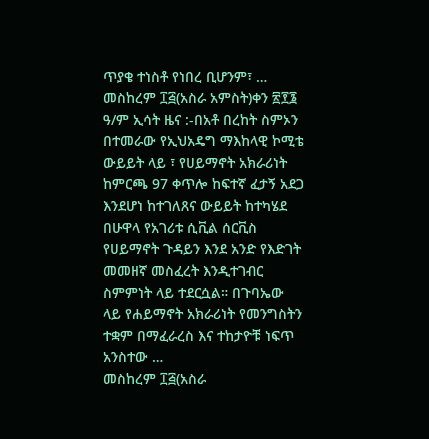ጥያቄ ተነስቶ የነበረ ቢሆንም፣ …
መስከረም ፲፭(አስራ አምስት)ቀን ፳፻፮ ዓ/ም ኢሳት ዜና :-በአቶ በረከት ስምኦን በተመራው የኢህአዴግ ማእከላዊ ኮሚቴ ውይይት ላይ ፣ የሀይማኖት አክራሪነት ከምርጫ 97 ቀጥሎ ከፍተኛ ፈታኝ አደጋ እንደሆነ ከተገለጸና ውይይት ከተካሄደ በሁዋላ የአገሪቱ ሲቪል ሰርቪስ የሀይማኖት ጉዳይን እንደ አንድ የእድገት መመዘኛ መስፈረት እንዲተገብር ስምምነት ላይ ተደርሷል። በጉባኤው ላይ የሐይማኖት አክራሪነት የመንግስትን ተቋም በማፈራረስ እና ተከታዮቹ ነፍጥ አንስተው …
መስከረም ፲፭(አስራ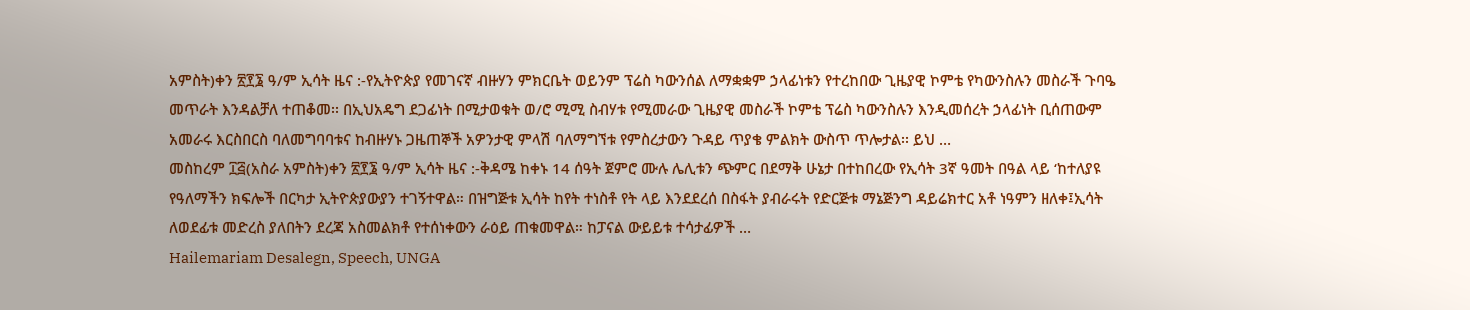አምስት)ቀን ፳፻፮ ዓ/ም ኢሳት ዜና :-የኢትዮጵያ የመገናኛ ብዙሃን ምክርቤት ወይንም ፕሬስ ካውንሰል ለማቋቋም ኃላፊነቱን የተረከበው ጊዜያዊ ኮምቴ የካውንስሉን መስራች ጉባዔ መጥራት እንዳልቻለ ተጠቆመ፡፡ በኢህአዴግ ደጋፊነት በሚታወቁት ወ/ሮ ሚሚ ስብሃቱ የሚመራው ጊዜያዊ መስራች ኮምቴ ፕሬስ ካውንስሉን እንዲመሰረት ኃላፊነት ቢሰጠውም አመራሩ እርስበርስ ባለመግባባቱና ከብዙሃኑ ጋዜጠኞች አዎንታዊ ምላሽ ባለማግኘቱ የምስረታውን ጉዳይ ጥያቄ ምልክት ውስጥ ጥሎታል፡፡ ይህ …
መስከረም ፲፭(አስራ አምስት)ቀን ፳፻፮ ዓ/ም ኢሳት ዜና :-ቅዳሜ ከቀኑ 14 ሰዓት ጀምሮ ሙሉ ሌሊቱን ጭምር በደማቅ ሁኔታ በተከበረው የኢሳት 3ኛ ዓመት በዓል ላይ ‘ከተለያዩ የዓለማችን ክፍሎች በርካታ ኢትዮጵያውያን ተገኝተዋል። በዝግጅቱ ኢሳት ከየት ተነስቶ የት ላይ እንደደረሰ በስፋት ያብራሩት የድርጅቱ ማኔጅንግ ዳይሬክተር አቶ ነዓምን ዘለቀ፤ኢሳት ለወደፊቱ መድረስ ያለበትን ደረጃ አስመልክቶ የተሰነቀውን ራዕይ ጠቁመዋል። ከፓናል ውይይቱ ተሳታፊዎች …
Hailemariam Desalegn, Speech, UNGA